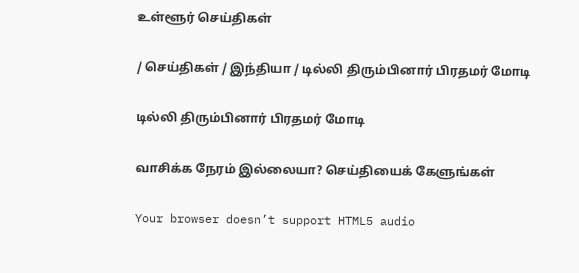உள்ளூர் செய்திகள்

/ செய்திகள் / இந்தியா / டில்லி திரும்பினார் பிரதமர் மோடி

டில்லி திரும்பினார் பிரதமர் மோடி

வாசிக்க நேரம் இல்லையா? செய்தியைக் கேளுங்கள்

Your browser doesn’t support HTML5 audio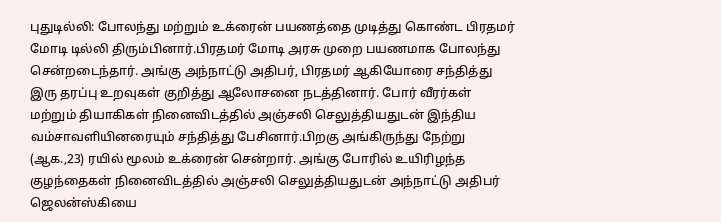புதுடில்லி: போலந்து மற்றும் உக்ரைன் பயணத்தை முடித்து கொண்ட பிரதமர் மோடி டில்லி திரும்பினார்.பிரதமர் மோடி அரசு முறை பயணமாக போலந்து சென்றடைந்தார். அங்கு அந்நாட்டு அதிபர், பிரதமர் ஆகியோரை சந்தித்து இரு தரப்பு உறவுகள் குறித்து ஆலோசனை நடத்தினார். போர் வீரர்கள் மற்றும் தியாகிகள் நினைவிடத்தில் அஞ்சலி செலுத்தியதுடன் இந்திய வம்சாவளியினரையும் சந்தித்து பேசினார்.பிறகு அங்கிருந்து நேற்று (ஆக.,23) ரயில் மூலம் உக்ரைன் சென்றார். அங்கு போரில் உயிரிழந்த குழந்தைகள் நினைவிடத்தில் அஞ்சலி செலுத்தியதுடன் அந்நாட்டு அதிபர் ஜெலன்ஸ்கியை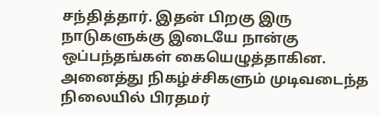சந்தித்தார். இதன் பிறகு இரு நாடுகளுக்கு இடையே நான்கு ஒப்பந்தங்கள் கையெழுத்தாகின. அனைத்து நிகழ்ச்சிகளும் முடிவடைந்த நிலையில் பிரதமர்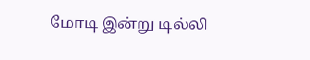மோடி இன்று டில்லி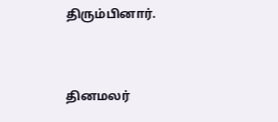திரும்பினார்.


தினமலர்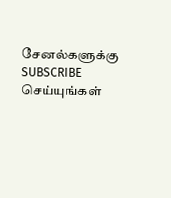சேனல்களுக்கு SUBSCRIBE செய்யுங்கள்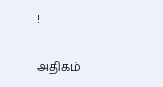!

அதிகம்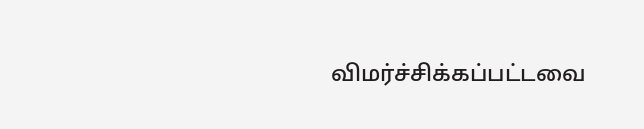விமர்ச்சிக்கப்பட்டவை